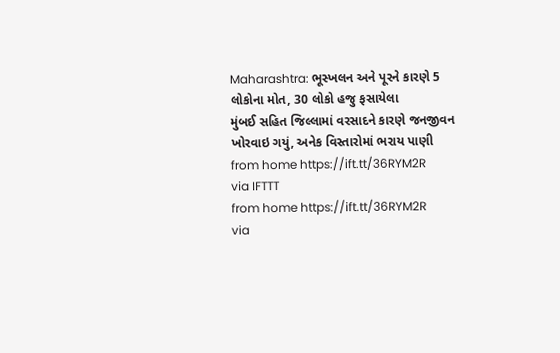Maharashtra: ભૂસ્ખલન અને પૂરને કારણે 5 લોકોના મોત, 30 લોકો હજુ ફસાયેલા
મુંબઈ સહિત જિલ્લામાં વરસાદને કારણે જનજીવન ખોરવાઇ ગયું, અનેક વિસ્તારોમાં ભરાય પાણી
from home https://ift.tt/36RYM2R
via IFTTT
from home https://ift.tt/36RYM2R
via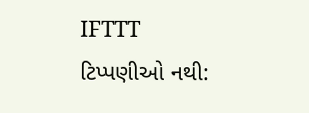IFTTT
ટિપ્પણીઓ નથી: